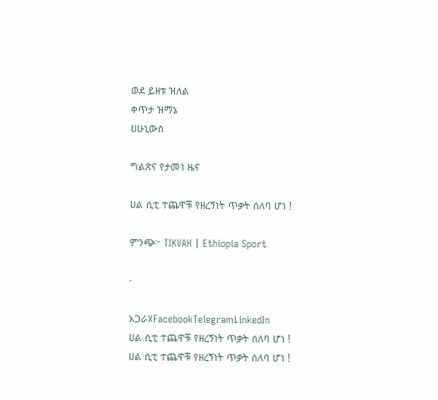ወደ ይዘቱ ዝለል
ቀጥታ ዝማኔ
ሀሁኒውስ

ግልጽና የታመነ ዜና

ሀል ሲቲ ተጨዋቹ የዘረኝነት ጥቃት ሰለባ ሆነ !

ምንጭ፦ TIKVAH | Ethiopia Sport

·

አጋራXFacebookTelegramLinkedIn
ሀል ሲቲ ተጨዋቹ የዘረኝነት ጥቃት ሰለባ ሆነ !
ሀል ሲቲ ተጨዋቹ የዘረኝነት ጥቃት ሰለባ ሆነ !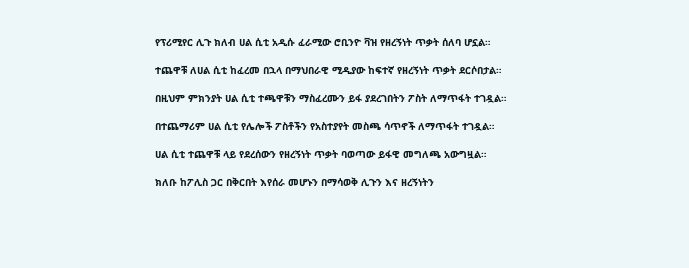የፕሪሚየር ሊጉ ክለብ ሀል ሲቲ አዲሱ ፈራሚው ሮቢንዮ ቫዝ የዘረኝነት ጥቃት ሰለባ ሆኗል።

ተጨዋቹ ለሀል ሲቲ ከፈረመ በኋላ በማህበራዊ ሚዲያው ከፍተኛ የዘረኝነት ጥቃት ደርሶበታል።

በዚህም ምክንያት ሀል ሲቲ ተጫዋቹን ማስፈረሙን ይፋ ያደረገበትን ፖስት ለማጥፋት ተገዷል።

በተጨማሪም ሀል ሲቲ የሌሎች ፖስቶችን የአስተያየት መስጫ ሳጥኖች ለማጥፋት ተገዷል።

ሀል ሲቲ ተጨዋቹ ላይ የደረሰውን የዘረኝነት ጥቃት ባወጣው ይፋዊ መግለጫ አውግዟል።

ክለቡ ከፖሊስ ጋር በቅርበት እየሰራ መሆኑን በማሳወቅ ሊጉን እና ዘረኝነትን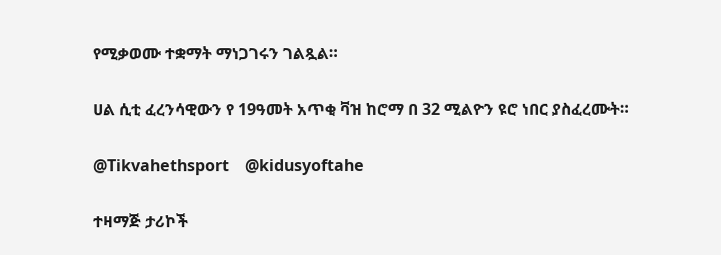የሚቃወሙ ተቋማት ማነጋገሩን ገልጿል።

ሀል ሲቲ ፈረንሳዊውን የ 19ዓመት አጥቂ ቫዝ ከሮማ በ 32 ሚልዮን ዩሮ ነበር ያስፈረሙት።

@Tikvahethsport    @kidusyoftahe

ተዛማጅ ታሪኮች